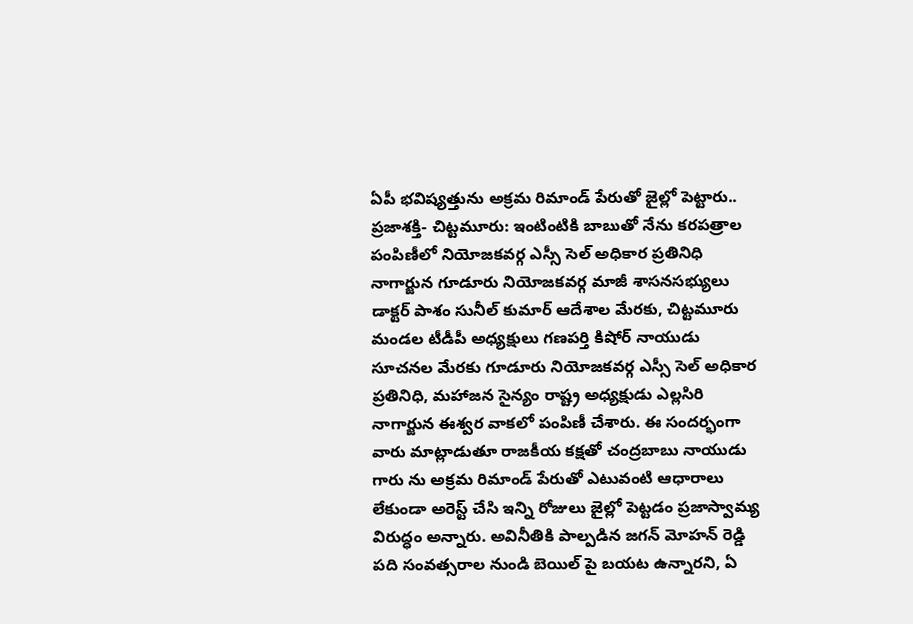ఏపీ భవిష్యత్తును అక్రమ రిమాండ్ పేరుతో జైల్లో పెట్టారు..
ప్రజాశక్తి- చిట్టమూరు: ఇంటింటికి బాబుతో నేను కరపత్రాల పంపిణీలో నియోజకవర్గ ఎస్సీ సెల్ అధికార ప్రతినిధి నాగార్జున గూడూరు నియోజకవర్గ మాజీ శాసనసభ్యులు డాక్టర్ పాశం సునీల్ కుమార్ ఆదేశాల మేరకు, చిట్టమూరు మండల టీడీపీ అధ్యక్షులు గణపర్తి కిషోర్ నాయుడు సూచనల మేరకు గూడూరు నియోజకవర్గ ఎస్సీ సెల్ అధికార ప్రతినిధి, మహాజన సైన్యం రాష్ట్ర అధ్యక్షుడు ఎల్లసిరి నాగార్జున ఈశ్వర వాకలో పంపిణీ చేశారు. ఈ సందర్భంగా వారు మాట్లాడుతూ రాజకీయ కక్షతో చంద్రబాబు నాయుడు గారు ను అక్రమ రిమాండ్ పేరుతో ఎటువంటి ఆధారాలు లేకుండా అరెస్ట్ చేసి ఇన్ని రోజులు జైల్లో పెట్టడం ప్రజాస్వామ్య విరుద్ధం అన్నారు. అవినీతికి పాల్పడిన జగన్ మోహన్ రెడ్డి పది సంవత్సరాల నుండి బెయిల్ పై బయట ఉన్నారని, ఏ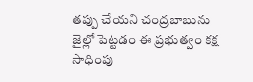తప్పు చేయని చంద్రబాబును జైల్లో పెట్టడం ఈ ప్రభుత్వం కక్ష సాధింపు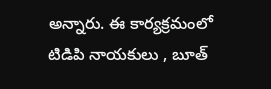అన్నారు. ఈ కార్యక్రమంలో టిడిపి నాయకులు , బూత్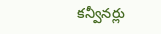కన్వీనర్లు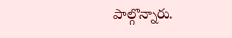పాల్గొన్నారు.